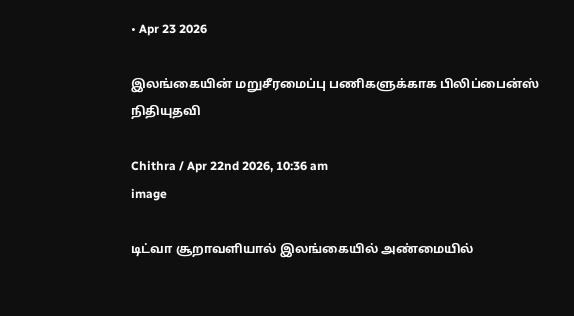• Apr 23 2026

இலங்கையின் மறுசீரமைப்பு பணிகளுக்காக பிலிப்பைன்ஸ் நிதியுதவி

Chithra / Apr 22nd 2026, 10:36 am
image

டிட்வா சூறாவளியால் இலங்கையில் அண்மையில்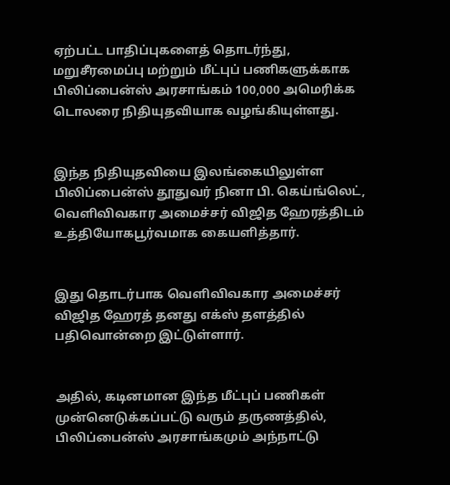ஏற்பட்ட பாதிப்புகளைத் தொடர்ந்து, மறுசீரமைப்பு மற்றும் மீட்புப் பணிகளுக்காக பிலிப்பைன்ஸ் அரசாங்கம் 100,000 அமெரிக்க டொலரை நிதியுதவியாக வழங்கியுள்ளது.


இந்த நிதியுதவியை இலங்கையிலுள்ள பிலிப்பைன்ஸ் தூதுவர் நினா பி. கெய்ங்லெட், வெளிவிவகார அமைச்சர் விஜித ஹேரத்திடம் உத்தியோகபூர்வமாக கையளித்தார்.


இது தொடர்பாக வெளிவிவகார அமைச்சர் விஜித ஹேரத் தனது எக்ஸ் தளத்தில் பதிவொன்றை இட்டுள்ளார்.


அதில், கடினமான இந்த மீட்புப் பணிகள் முன்னெடுக்கப்பட்டு வரும் தருணத்தில், பிலிப்பைன்ஸ் அரசாங்கமும் அந்நாட்டு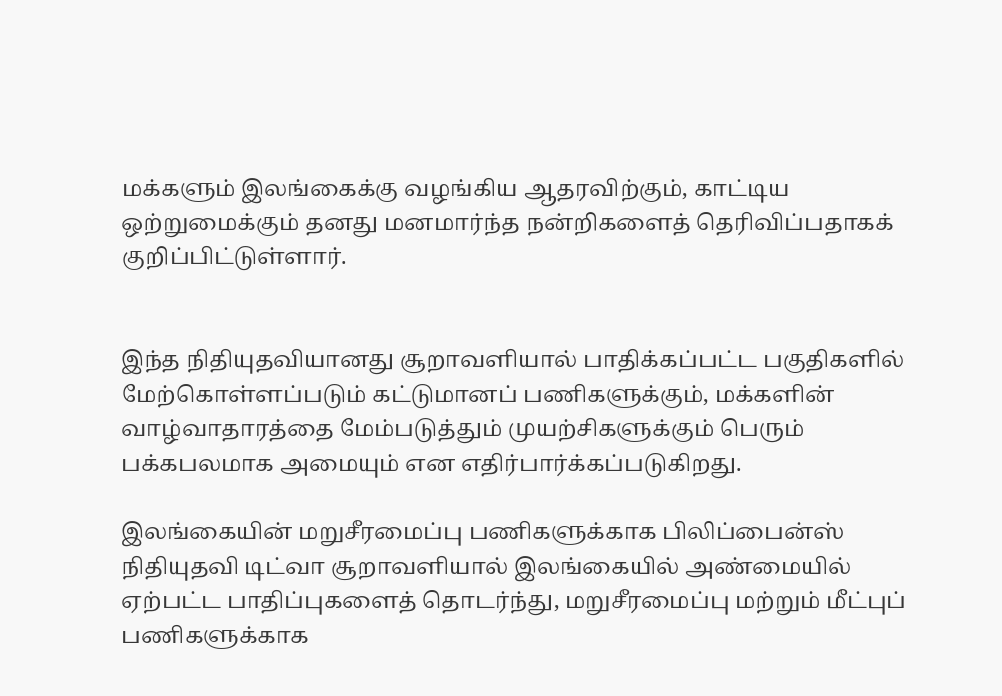மக்களும் இலங்கைக்கு வழங்கிய ஆதரவிற்கும், காட்டிய ஒற்றுமைக்கும் தனது மனமார்ந்த நன்றிகளைத் தெரிவிப்பதாகக் குறிப்பிட்டுள்ளார்.


இந்த நிதியுதவியானது சூறாவளியால் பாதிக்கப்பட்ட பகுதிகளில் மேற்கொள்ளப்படும் கட்டுமானப் பணிகளுக்கும், மக்களின் வாழ்வாதாரத்தை மேம்படுத்தும் முயற்சிகளுக்கும் பெரும் பக்கபலமாக அமையும் என எதிர்பார்க்கப்படுகிறது.

இலங்கையின் மறுசீரமைப்பு பணிகளுக்காக பிலிப்பைன்ஸ் நிதியுதவி டிட்வா சூறாவளியால் இலங்கையில் அண்மையில் ஏற்பட்ட பாதிப்புகளைத் தொடர்ந்து, மறுசீரமைப்பு மற்றும் மீட்புப் பணிகளுக்காக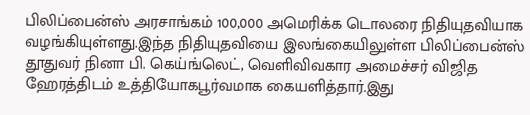பிலிப்பைன்ஸ் அரசாங்கம் 100,000 அமெரிக்க டொலரை நிதியுதவியாக வழங்கியுள்ளது.இந்த நிதியுதவியை இலங்கையிலுள்ள பிலிப்பைன்ஸ் தூதுவர் நினா பி. கெய்ங்லெட், வெளிவிவகார அமைச்சர் விஜித ஹேரத்திடம் உத்தியோகபூர்வமாக கையளித்தார்.இது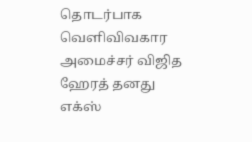தொடர்பாக வெளிவிவகார அமைச்சர் விஜித ஹேரத் தனது எக்ஸ்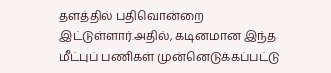தளத்தில் பதிவொன்றை இட்டுள்ளார்.அதில், கடினமான இந்த மீட்புப் பணிகள் முன்னெடுக்கப்பட்டு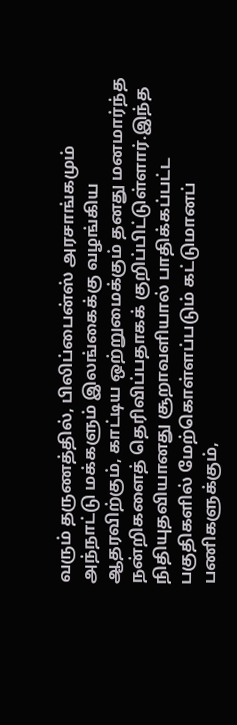வரும் தருணத்தில், பிலிப்பைன்ஸ் அரசாங்கமும் அந்நாட்டு மக்களும் இலங்கைக்கு வழங்கிய ஆதரவிற்கும், காட்டிய ஒற்றுமைக்கும் தனது மனமார்ந்த நன்றிகளைத் தெரிவிப்பதாகக் குறிப்பிட்டுள்ளார்.இந்த நிதியுதவியானது சூறாவளியால் பாதிக்கப்பட்ட பகுதிகளில் மேற்கொள்ளப்படும் கட்டுமானப் பணிகளுக்கும்,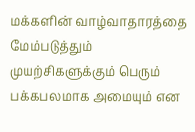மக்களின் வாழ்வாதாரத்தை மேம்படுத்தும் முயற்சிகளுக்கும் பெரும் பக்கபலமாக அமையும் என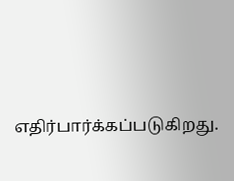எதிர்பார்க்கப்படுகிறது.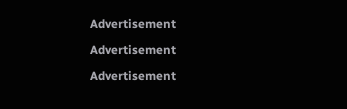Advertisement

Advertisement

Advertisement